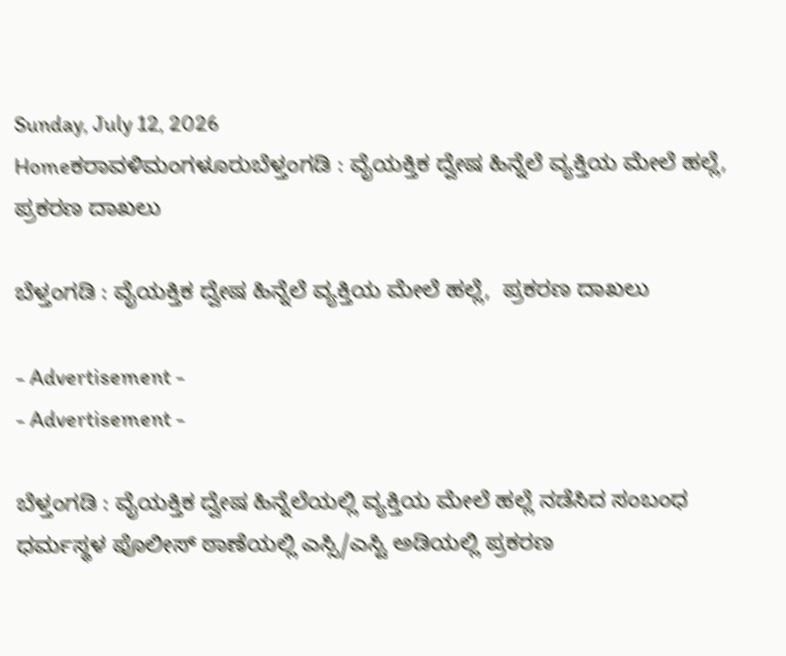Sunday, July 12, 2026
Homeಕರಾವಳಿಮಂಗಳೂರುಬೆಳ್ತಂಗಡಿ : ವೈಯಕ್ತಿಕ ದ್ವೇಷ ಹಿನ್ನೆಲೆ ವ್ಯಕ್ತಿಯ ಮೇಲೆ ಹಲ್ಲೆ,  ಪ್ರಕರಣ ದಾಖಲು

ಬೆಳ್ತಂಗಡಿ : ವೈಯಕ್ತಿಕ ದ್ವೇಷ ಹಿನ್ನೆಲೆ ವ್ಯಕ್ತಿಯ ಮೇಲೆ ಹಲ್ಲೆ,  ಪ್ರಕರಣ ದಾಖಲು

- Advertisement -
- Advertisement -

ಬೆಳ್ತಂಗಡಿ : ವೈಯಕ್ತಿಕ ದ್ವೇಷ ಹಿನ್ನೆಲೆಯಲ್ಲಿ ವ್ಯಕ್ತಿಯ ಮೇಲೆ ಹಲ್ಲೆ ನಡೆಸಿದ ಸಂಬಂಧ ಧರ್ಮಸ್ಥಳ ಪೊಲೀಸ್ ಠಾಣೆಯಲ್ಲಿ ಎಸ್ಸಿ/ಎಸ್ಟಿ ಅಡಿಯಲ್ಲಿ ಪ್ರಕರಣ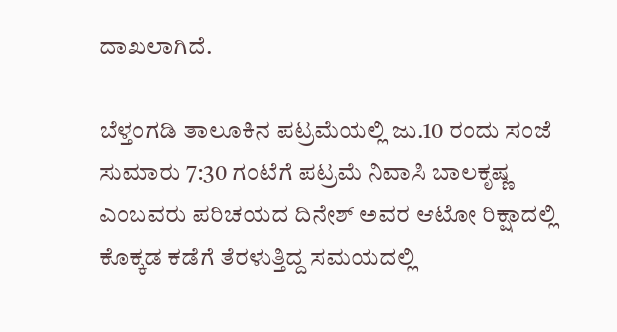ದಾಖಲಾಗಿದೆ.

ಬೆಳ್ತಂಗಡಿ ತಾಲೂಕಿನ ಪಟ್ರಮೆಯಲ್ಲಿ ಜು.10 ರಂದು ಸಂಜೆ ಸುಮಾರು 7:30 ಗಂಟೆಗೆ ಪಟ್ರಮೆ ನಿವಾಸಿ ಬಾಲಕೃಷ್ಣ ಎಂಬವರು ಪರಿಚಯದ ದಿನೇಶ್ ಅವರ ಆಟೋ ರಿಕ್ಷಾದಲ್ಲಿ ಕೊಕ್ಕಡ ಕಡೆಗೆ ತೆರಳುತ್ತಿದ್ದ ಸಮಯದಲ್ಲಿ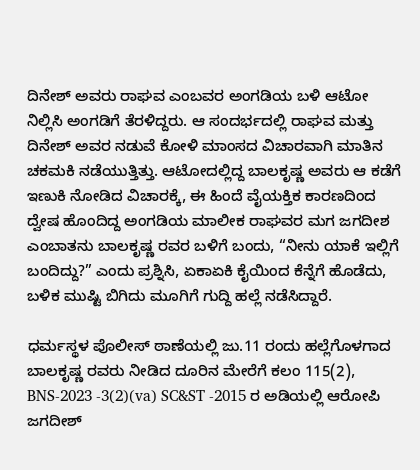ದಿನೇಶ್ ಅವರು ರಾಘವ ಎಂಬವರ ಅಂಗಡಿಯ ಬಳಿ ಆಟೋ ನಿಲ್ಲಿಸಿ ಅಂಗಡಿಗೆ ತೆರಳಿದ್ದರು. ಆ ಸಂದರ್ಭದಲ್ಲಿ ರಾಘವ ಮತ್ತು ದಿನೇಶ್ ಅವರ ನಡುವೆ ಕೋಳಿ ಮಾಂಸದ ವಿಚಾರವಾಗಿ ಮಾತಿನ ಚಕಮಕಿ ನಡೆಯುತ್ತಿತ್ತು. ಆಟೋದಲ್ಲಿದ್ದ ಬಾಲಕೃಷ್ಣ ಅವರು ಆ ಕಡೆಗೆ ಇಣುಕಿ ನೋಡಿದ ವಿಚಾರಕ್ಕೆ, ಈ ಹಿಂದೆ ವೈಯಕ್ತಿಕ ಕಾರಣದಿಂದ ದ್ವೇಷ ಹೊಂದಿದ್ದ ಅಂಗಡಿಯ ಮಾಲೀಕ ರಾಘವರ ಮಗ ಜಗದೀಶ ಎಂಬಾತನು ಬಾಲಕೃಷ್ಣ ರವರ ಬಳಿಗೆ ಬಂದು, “ನೀನು ಯಾಕೆ ಇಲ್ಲಿಗೆ ಬಂದಿದ್ದು?” ಎಂದು ಪ್ರಶ್ನಿಸಿ, ಏಕಾಏಕಿ ಕೈಯಿಂದ ಕೆನ್ನೆಗೆ ಹೊಡೆದು, ಬಳಿಕ ಮುಷ್ಟಿ ಬಿಗಿದು ಮೂಗಿಗೆ ಗುದ್ದಿ ಹಲ್ಲೆ ನಡೆಸಿದ್ದಾರೆ.

ಧರ್ಮಸ್ಥಳ ಪೊಲೀಸ್ ಠಾಣೆಯಲ್ಲಿ ಜು.11 ರಂದು ಹಲ್ಲೆಗೊಳಗಾದ ಬಾಲಕೃಷ್ಣ ರವರು ನೀಡಿದ ದೂರಿನ ಮೇರೆಗೆ ಕಲಂ 115(2), BNS-2023 -3(2)(va) SC&ST -2015 ರ ಅಡಿಯಲ್ಲಿ ಆರೋಪಿ ಜಗದೀಶ್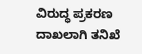ವಿರುದ್ಧ ಪ್ರಕರಣ ದಾಖಲಾಗಿ ತನಿಖೆ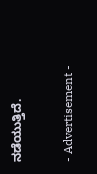ನಡೆಯುತ್ತಿದೆ.

- Advertisement -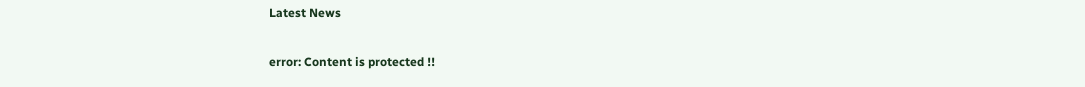Latest News

error: Content is protected !!